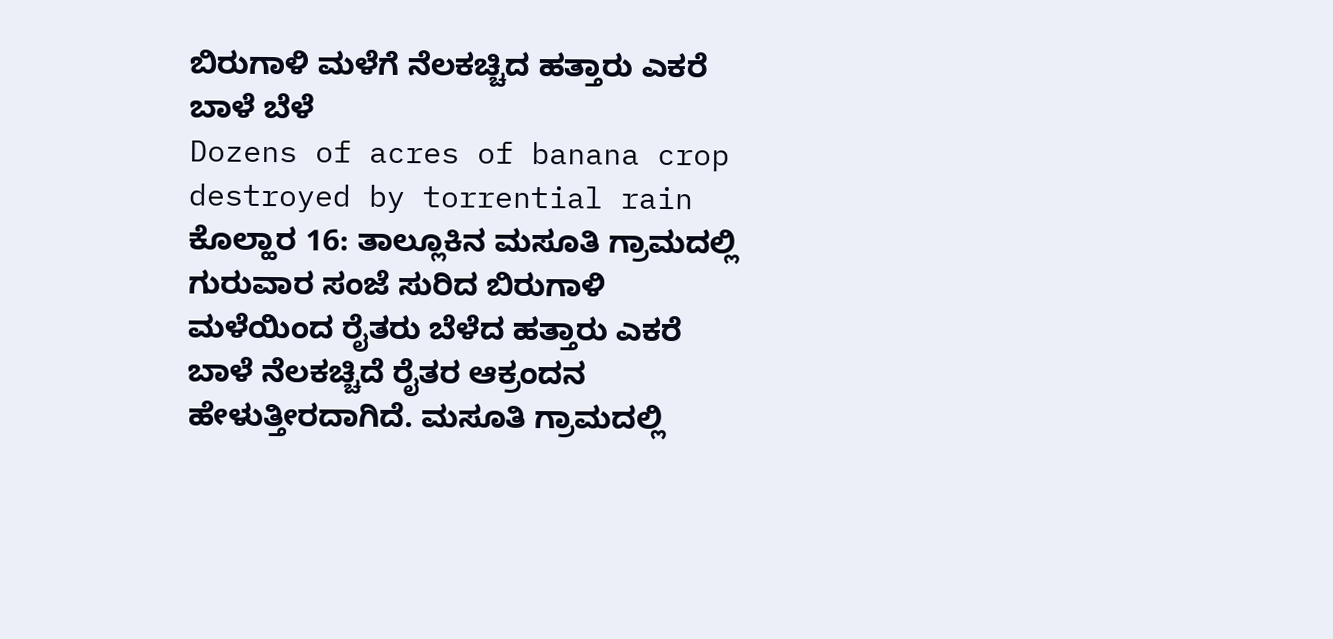ಬಿರುಗಾಳಿ ಮಳೆಗೆ ನೆಲಕಚ್ಚಿದ ಹತ್ತಾರು ಎಕರೆ ಬಾಳೆ ಬೆಳೆ
Dozens of acres of banana crop destroyed by torrential rain
ಕೊಲ್ಹಾರ 16: ತಾಲ್ಲೂಕಿನ ಮಸೂತಿ ಗ್ರಾಮದಲ್ಲಿ ಗುರುವಾರ ಸಂಜೆ ಸುರಿದ ಬಿರುಗಾಳಿ ಮಳೆಯಿಂದ ರೈತರು ಬೆಳೆದ ಹತ್ತಾರು ಎಕರೆ ಬಾಳೆ ನೆಲಕಚ್ಚಿದೆ ರೈತರ ಆಕ್ರಂದನ ಹೇಳುತ್ತೀರದಾಗಿದೆ. ಮಸೂತಿ ಗ್ರಾಮದಲ್ಲಿ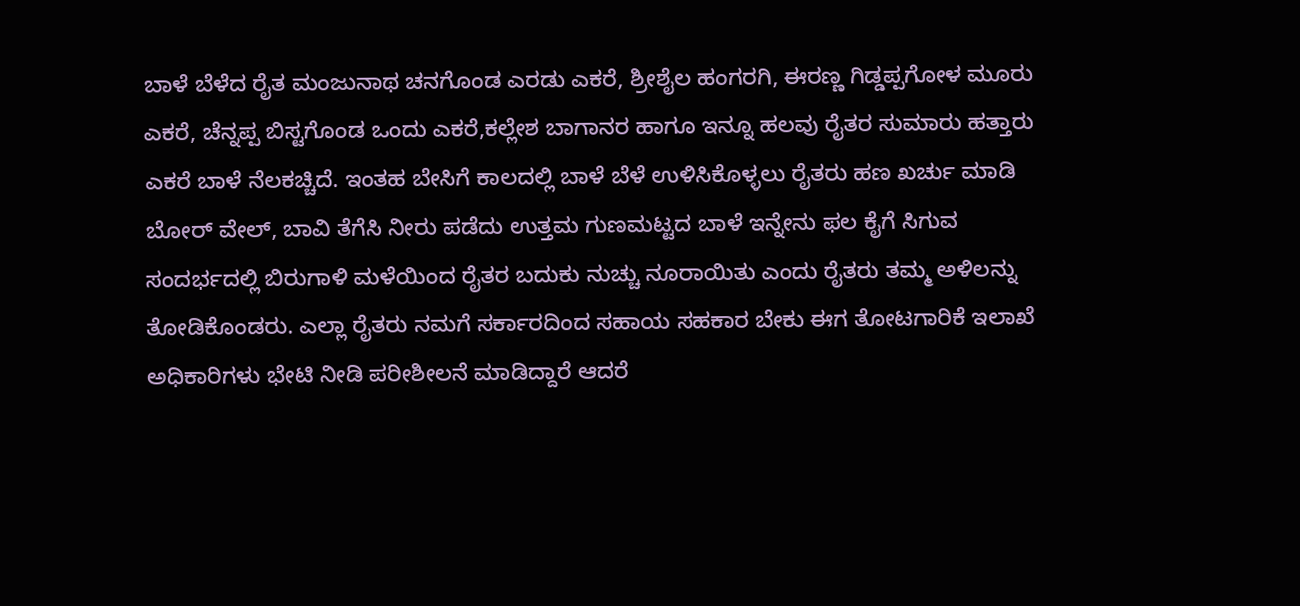ಬಾಳೆ ಬೆಳೆದ ರೈತ ಮಂಜುನಾಥ ಚನಗೊಂಡ ಎರಡು ಎಕರೆ, ಶ್ರೀಶೈಲ ಹಂಗರಗಿ, ಈರಣ್ಣ ಗಿಡ್ಡಪ್ಪಗೋಳ ಮೂರು ಎಕರೆ, ಚೆನ್ನಪ್ಪ ಬಿಸ್ಟಗೊಂಡ ಒಂದು ಎಕರೆ,ಕಲ್ಲೇಶ ಬಾಗಾನರ ಹಾಗೂ ಇನ್ನೂ ಹಲವು ರೈತರ ಸುಮಾರು ಹತ್ತಾರು ಎಕರೆ ಬಾಳೆ ನೆಲಕಚ್ಚಿದೆ. ಇಂತಹ ಬೇಸಿಗೆ ಕಾಲದಲ್ಲಿ ಬಾಳೆ ಬೆಳೆ ಉಳಿಸಿಕೊಳ್ಳಲು ರೈತರು ಹಣ ಖರ್ಚು ಮಾಡಿ ಬೋರ್ ವೇಲ್, ಬಾವಿ ತೆಗೆಸಿ ನೀರು ಪಡೆದು ಉತ್ತಮ ಗುಣಮಟ್ಟದ ಬಾಳೆ ಇನ್ನೇನು ಫಲ ಕೈಗೆ ಸಿಗುವ ಸಂದರ್ಭದಲ್ಲಿ ಬಿರುಗಾಳಿ ಮಳೆಯಿಂದ ರೈತರ ಬದುಕು ನುಚ್ಚು ನೂರಾಯಿತು ಎಂದು ರೈತರು ತಮ್ಮ ಅಳಿಲನ್ನು ತೋಡಿಕೊಂಡರು. ಎಲ್ಲಾ ರೈತರು ನಮಗೆ ಸರ್ಕಾರದಿಂದ ಸಹಾಯ ಸಹಕಾರ ಬೇಕು ಈಗ ತೋಟಗಾರಿಕೆ ಇಲಾಖೆ ಅಧಿಕಾರಿಗಳು ಭೇಟಿ ನೀಡಿ ಪರೀಶೀಲನೆ ಮಾಡಿದ್ದಾರೆ ಆದರೆ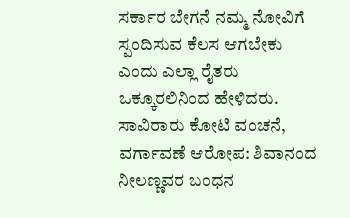ಸರ್ಕಾರ ಬೇಗನೆ ನಮ್ಮ ನೋವಿಗೆ ಸ್ಪಂದಿಸುವ ಕೆಲಸ ಆಗಬೇಕು ಎಂದು ಎಲ್ಲಾ ರೈತರು ಒಕ್ಕೂರಲಿನಿಂದ ಹೇಳಿದರು.
ಸಾವಿರಾರು ಕೋಟಿ ವಂಚನೆ, ವರ್ಗಾವಣೆ ಆರೋಪ: ಶಿವಾನಂದ ನೀಲಣ್ಣವರ ಬಂಧನ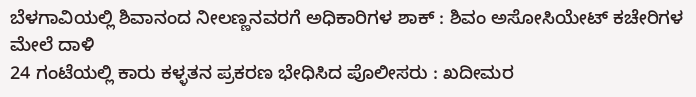ಬೆಳಗಾವಿಯಲ್ಲಿ ಶಿವಾನಂದ ನೀಲಣ್ಣನವರಗೆ ಅಧಿಕಾರಿಗಳ ಶಾಕ್ : ಶಿವಂ ಅಸೋಸಿಯೇಟ್ ಕಚೇರಿಗಳ ಮೇಲೆ ದಾಳಿ
24 ಗಂಟೆಯಲ್ಲಿ ಕಾರು ಕಳ್ಳತನ ಪ್ರಕರಣ ಭೇಧಿಸಿದ ಪೊಲೀಸರು : ಖದೀಮರ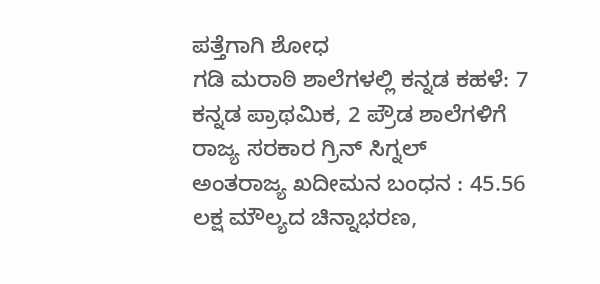ಪತ್ತೆಗಾಗಿ ಶೋಧ
ಗಡಿ ಮರಾಠಿ ಶಾಲೆಗಳಲ್ಲಿ ಕನ್ನಡ ಕಹಳೆ: 7 ಕನ್ನಡ ಪ್ರಾಥಮಿಕ, 2 ಪ್ರೌಡ ಶಾಲೆಗಳಿಗೆ ರಾಜ್ಯ ಸರಕಾರ ಗ್ರಿನ್ ಸಿಗ್ನಲ್
ಅಂತರಾಜ್ಯ ಖದೀಮನ ಬಂಧನ : 45.56 ಲಕ್ಷ ಮೌಲ್ಯದ ಚಿನ್ನಾಭರಣ,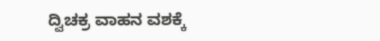ದ್ವಿಚಕ್ರ ವಾಹನ ವಶಕ್ಕೆ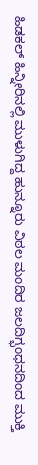ಹಿಡಕಲ್ ಹಿನ್ನೀರಿನಲ್ಲಿ ಮುಳುಗಿದ್ದ ಹುನ್ನೂರು ವಿಠಲ ಮಂದಿರ ಜಲದಿಗ್ಭಂಧನದಿಂದ ಮುಕ್ತಿ